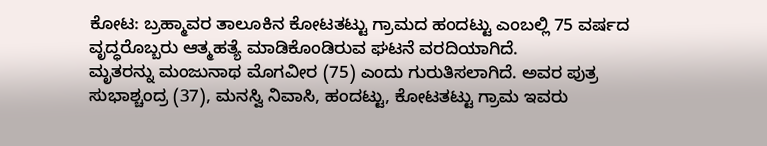ಕೋಟ: ಬ್ರಹ್ಮಾವರ ತಾಲೂಕಿನ ಕೋಟತಟ್ಟು ಗ್ರಾಮದ ಹಂದಟ್ಟು ಎಂಬಲ್ಲಿ 75 ವರ್ಷದ ವೃದ್ಧರೊಬ್ಬರು ಆತ್ಮಹತ್ಯೆ ಮಾಡಿಕೊಂಡಿರುವ ಘಟನೆ ವರದಿಯಾಗಿದೆ.
ಮೃತರನ್ನು ಮಂಜುನಾಥ ಮೊಗವೀರ (75) ಎಂದು ಗುರುತಿಸಲಾಗಿದೆ. ಅವರ ಪುತ್ರ ಸುಭಾಶ್ಚಂದ್ರ (37), ಮನಸ್ವಿ ನಿವಾಸಿ, ಹಂದಟ್ಟು, ಕೋಟತಟ್ಟು ಗ್ರಾಮ ಇವರು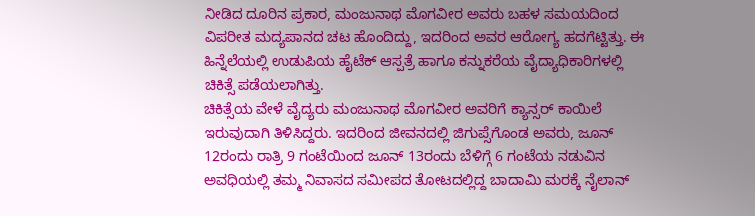ನೀಡಿದ ದೂರಿನ ಪ್ರಕಾರ, ಮಂಜುನಾಥ ಮೊಗವೀರ ಅವರು ಬಹಳ ಸಮಯದಿಂದ ವಿಪರೀತ ಮದ್ಯಪಾನದ ಚಟ ಹೊಂದಿದ್ದು, ಇದರಿಂದ ಅವರ ಆರೋಗ್ಯ ಹದಗೆಟ್ಟಿತ್ತು. ಈ ಹಿನ್ನೆಲೆಯಲ್ಲಿ ಉಡುಪಿಯ ಹೈಟೆಕ್ ಆಸ್ಪತ್ರೆ ಹಾಗೂ ಕನ್ನುಕರೆಯ ವೈದ್ಯಾಧಿಕಾರಿಗಳಲ್ಲಿ ಚಿಕಿತ್ಸೆ ಪಡೆಯಲಾಗಿತ್ತು.
ಚಿಕಿತ್ಸೆಯ ವೇಳೆ ವೈದ್ಯರು ಮಂಜುನಾಥ ಮೊಗವೀರ ಅವರಿಗೆ ಕ್ಯಾನ್ಸರ್ ಕಾಯಿಲೆ ಇರುವುದಾಗಿ ತಿಳಿಸಿದ್ದರು. ಇದರಿಂದ ಜೀವನದಲ್ಲಿ ಜಿಗುಪ್ಸೆಗೊಂಡ ಅವರು, ಜೂನ್ 12ರಂದು ರಾತ್ರಿ 9 ಗಂಟೆಯಿಂದ ಜೂನ್ 13ರಂದು ಬೆಳಿಗ್ಗೆ 6 ಗಂಟೆಯ ನಡುವಿನ ಅವಧಿಯಲ್ಲಿ ತಮ್ಮ ನಿವಾಸದ ಸಮೀಪದ ತೋಟದಲ್ಲಿದ್ದ ಬಾದಾಮಿ ಮರಕ್ಕೆ ನೈಲಾನ್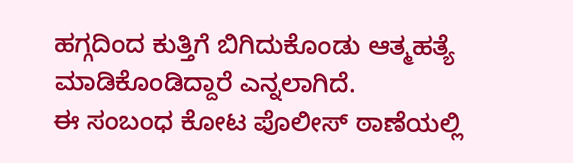ಹಗ್ಗದಿಂದ ಕುತ್ತಿಗೆ ಬಿಗಿದುಕೊಂಡು ಆತ್ಮಹತ್ಯೆ ಮಾಡಿಕೊಂಡಿದ್ದಾರೆ ಎನ್ನಲಾಗಿದೆ.
ಈ ಸಂಬಂಧ ಕೋಟ ಪೊಲೀಸ್ ಠಾಣೆಯಲ್ಲಿ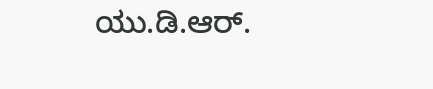ಯು.ಡಿ.ಆರ್.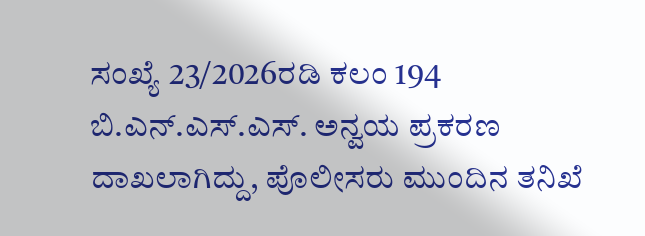ಸಂಖ್ಯೆ 23/2026ರಡಿ ಕಲಂ 194 ಬಿ.ಎನ್.ಎಸ್.ಎಸ್. ಅನ್ವಯ ಪ್ರಕರಣ ದಾಖಲಾಗಿದ್ದು, ಪೊಲೀಸರು ಮುಂದಿನ ತನಿಖೆ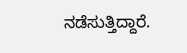ನಡೆಸುತ್ತಿದ್ದಾರೆ.